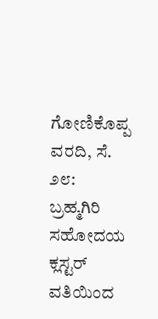ಗೋಣಿಕೊಪ್ಪ ವರದಿ, ಸೆ. ೨೮: ಬ್ರಹ್ಮಗಿರಿ ಸಹೋದಯ ಕ್ಲಸ್ಟರ್ ವತಿಯಿಂದ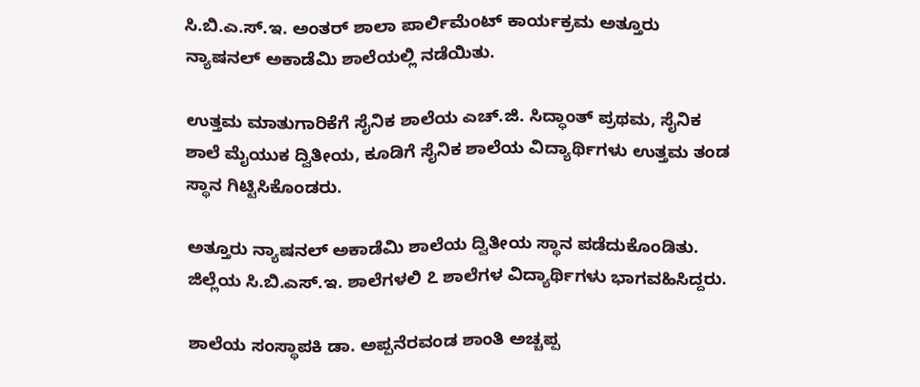ಸಿ.ಬಿ.ಎ.ಸ್.ಇ. ಅಂತರ್ ಶಾಲಾ ಪಾರ್ಲಿಮೆಂಟ್ ಕಾರ್ಯಕ್ರಮ ಅತ್ತೂರು ನ್ಯಾಷನಲ್ ಅಕಾಡೆಮಿ ಶಾಲೆಯಲ್ಲಿ ನಡೆಯಿತು.

ಉತ್ತಮ ಮಾತುಗಾರಿಕೆಗೆ ಸೈನಿಕ ಶಾಲೆಯ ಎಚ್.ಜಿ. ಸಿದ್ಧಾಂತ್ ಪ್ರಥಮ, ಸೈನಿಕ ಶಾಲೆ ಮೈಯುಕ ದ್ವಿತೀಯ, ಕೂಡಿಗೆ ಸೈನಿಕ ಶಾಲೆಯ ವಿದ್ಯಾರ್ಥಿಗಳು ಉತ್ತಮ ತಂಡ ಸ್ಥಾನ ಗಿಟ್ಟಿಸಿಕೊಂಡರು.

ಅತ್ತೂರು ನ್ಯಾಷನಲ್ ಅಕಾಡೆಮಿ ಶಾಲೆಯ ದ್ವಿತೀಯ ಸ್ಥಾನ ಪಡೆದುಕೊಂಡಿತು. ಜಿಲ್ಲೆಯ ಸಿ.ಬಿ.ಎಸ್.ಇ. ಶಾಲೆಗಳಲಿ ೭ ಶಾಲೆಗಳ ವಿದ್ಯಾರ್ಥಿಗಳು ಭಾಗವಹಿಸಿದ್ದರು.

ಶಾಲೆಯ ಸಂಸ್ಥಾಪಕಿ ಡಾ. ಅಪ್ಪನೆರವಂಡ ಶಾಂತಿ ಅಚ್ಚಪ್ಪ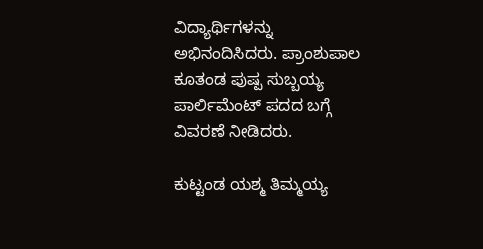ವಿದ್ಯಾರ್ಥಿಗಳನ್ನು ಅಭಿನಂದಿಸಿದರು. ಪ್ರಾಂಶುಪಾಲ ಕೂತಂಡ ಪುಷ್ಪ ಸುಬ್ಬಯ್ಯ ಪಾರ್ಲಿಮೆಂಟ್ ಪದದ ಬಗ್ಗೆ ವಿವರಣೆ ನೀಡಿದರು.

ಕುಟ್ಟಂಡ ಯಶ್ಮ ತಿಮ್ಮಯ್ಯ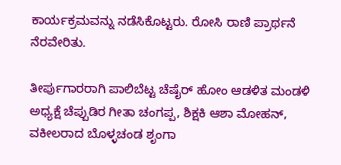ಕಾರ್ಯಕ್ರಮವನ್ನು ನಡೆಸಿಕೊಟ್ಟರು. ರೋಸಿ ರಾಣಿ ಪ್ರಾರ್ಥನೆ ನೆರವೇರಿತು.

ತೀರ್ಪುಗಾರರಾಗಿ ಪಾಲಿಬೆಟ್ಟ ಚೆಷೈರ್ ಹೋಂ ಆಡಳಿತ ಮಂಡಳಿ ಅಧ್ಯಕ್ಷೆ ಚೆಪ್ಪುಡಿರ ಗೀತಾ ಚಂಗಪ್ಪ, ಶಿಕ್ಷಕಿ ಆಶಾ ಮೋಹನ್, ವಕೀಲರಾದ ಬೊಳ್ಳಚಂಡ ಶೃಂಗಾ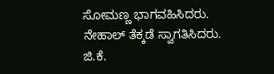ಸೋಮಣ್ಣ ಭಾಗವಹಿಸಿದರು. ನೇಹಾಲ್ ತೆಕ್ಕಡೆ ಸ್ವಾಗತಿಸಿದರು. ಜಿ.ಕೆ.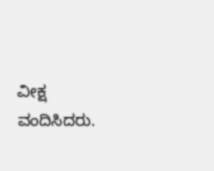ವೀಕ್ಷ ವಂದಿಸಿದರು.